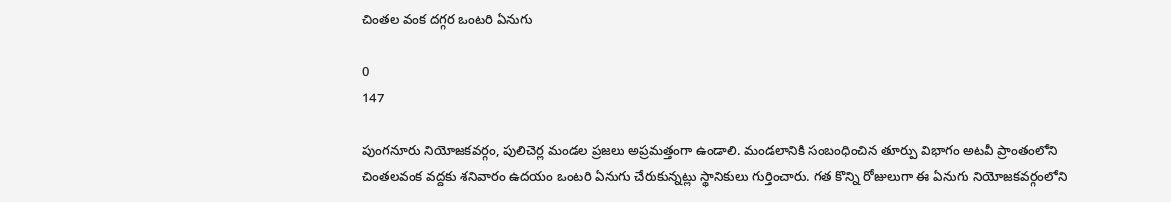చింతల వంక దగ్గర ఒంటరి ఏనుగు

0
147

పుంగనూరు నియోజకవర్గం, పులిచెర్ల మండల ప్రజలు అప్రమత్తంగా ఉండాలి. మండలానికి సంబంధించిన తూర్పు విభాగం అటవీ ప్రాంతంలోని చింతలవంక వద్దకు శనివారం ఉదయం ఒంటరి ఏనుగు చేరుకున్నట్లు స్థానికులు గుర్తించారు. గత కొన్ని రోజులుగా ఈ ఏనుగు నియోజకవర్గంలోని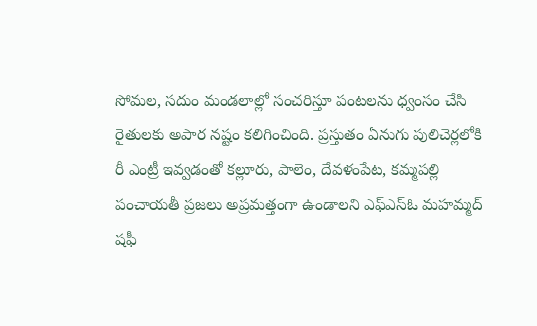సోమల, సదుం మండలాల్లో సంచరిస్తూ పంటలను ధ్వంసం చేసి రైతులకు అపార నష్టం కలిగించింది. ప్రస్తుతం ఏనుగు పులిచెర్లలోకి రీ ఎంట్రీ ఇవ్వడంతో కల్లూరు, పాలెం, దేవళంపేట, కమ్మపల్లి పంచాయతీ ప్రజలు అప్రమత్తంగా ఉండాలని ఎఫ్ఎస్ఓ మహమ్మద్ షఫీ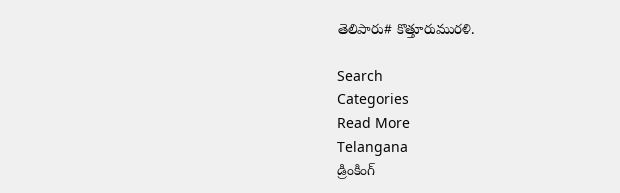తెలిపారు# కొత్తూరుమురళి.

Search
Categories
Read More
Telangana
డ్రింకింగ్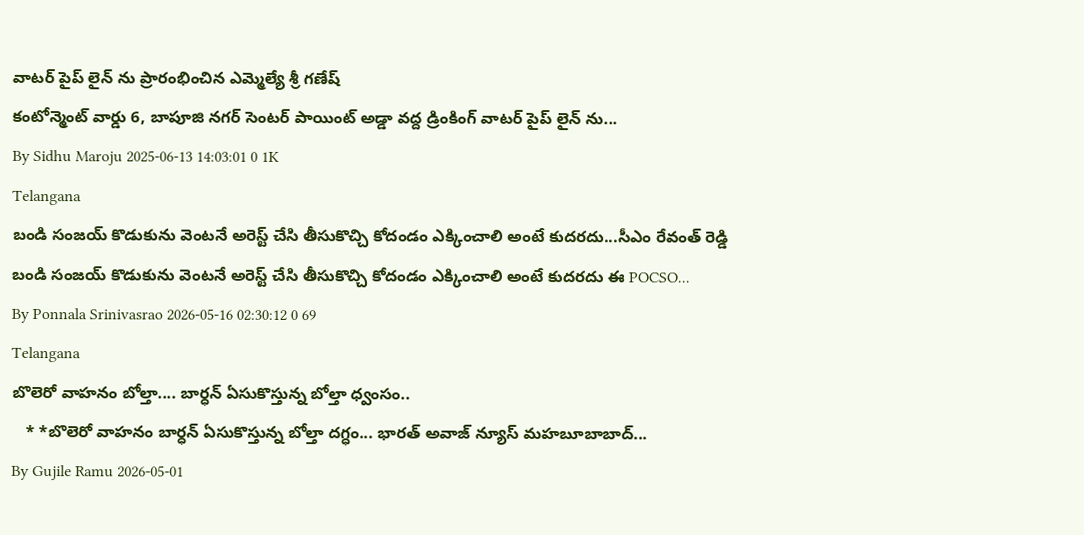వాటర్ పైప్ లైన్ ను ప్రారంభించిన ఎమ్మెల్యే శ్రీ గణేష్
కంటోన్మెంట్ వార్డు 6, బాపూజి నగర్ సెంటర్ పాయింట్ అడ్డా వద్ద డ్రింకింగ్ వాటర్ పైప్ లైన్ ను...
By Sidhu Maroju 2025-06-13 14:03:01 0 1K
Telangana
బండి సంజయ్ కొడుకును వెంటనే అరెస్ట్ చేసి తీసుకొచ్చి కోదండం ఎక్కించాలి అంటే కుదరదు...సీఎం రేవంత్ రెడ్డి
బండి సంజయ్ కొడుకును వెంటనే అరెస్ట్ చేసి తీసుకొచ్చి కోదండం ఎక్కించాలి అంటే కుదరదు ఈ POCSO...
By Ponnala Srinivasrao 2026-05-16 02:30:12 0 69
Telangana
బొలెరో వాహనం బోల్తా.... బార్ధన్ ఏసుకొస్తున్న బోల్తా ధ్వంసం..
   * *బొలెరో వాహనం బార్ధన్ ఏసుకొస్తున్న బోల్తా దగ్ధం... భారత్ అవాజ్ న్యూస్ మహబూబాబాద్...
By Gujile Ramu 2026-05-01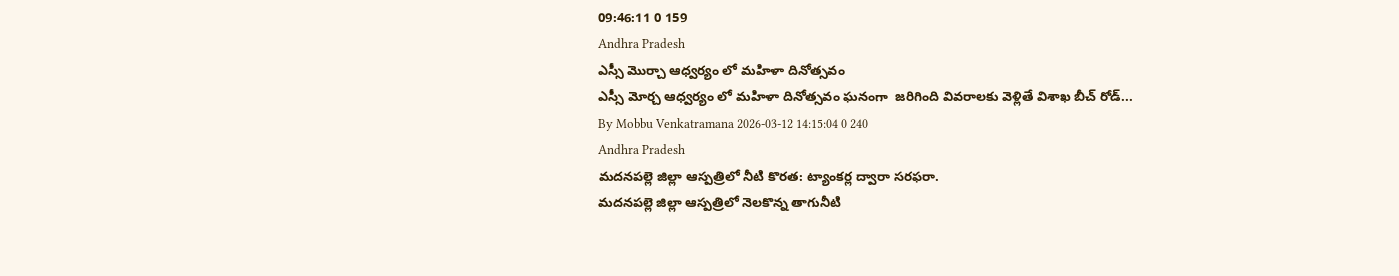09:46:11 0 159
Andhra Pradesh
ఎస్సీ మొర్చా ఆధ్వర్యం లో మహిళా దినోత్సవం
ఎస్సీ మోర్చ ఆధ్వర్యం లో మహిళా దినోత్సవం ఘనంగా  జరిగింది వివరాలకు వెళ్లితే విశాఖ బీచ్ రోడ్...
By Mobbu Venkatramana 2026-03-12 14:15:04 0 240
Andhra Pradesh
మదనపల్లె జిల్లా ఆస్పత్రిలో నీటి కొరత: ట్యాంకర్ల ద్వారా సరఫరా.
మదనపల్లె జిల్లా ఆస్పత్రిలో నెలకొన్న తాగునీటి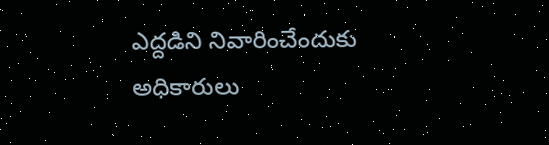ఎద్దడిని నివారించేందుకు అధికారులు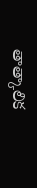తాత్కాలిక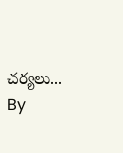చర్యలు...
By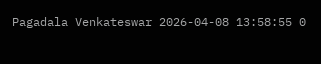Pagadala Venkateswar 2026-04-08 13:58:55 0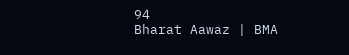94
Bharat Aawaz | BMA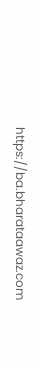https://ba.bharataawaz.com